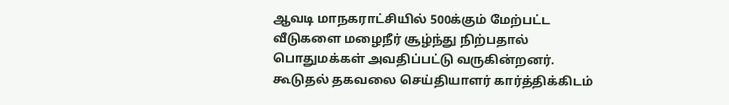ஆவடி மாநகராட்சியில் 500க்கும் மேற்பட்ட வீடுகளை மழைநீர் சூழ்ந்து நிற்பதால் பொதுமக்கள் அவதிப்பட்டு வருகின்றனர். கூடுதல் தகவலை செய்தியாளர் கார்த்திக்கிடம்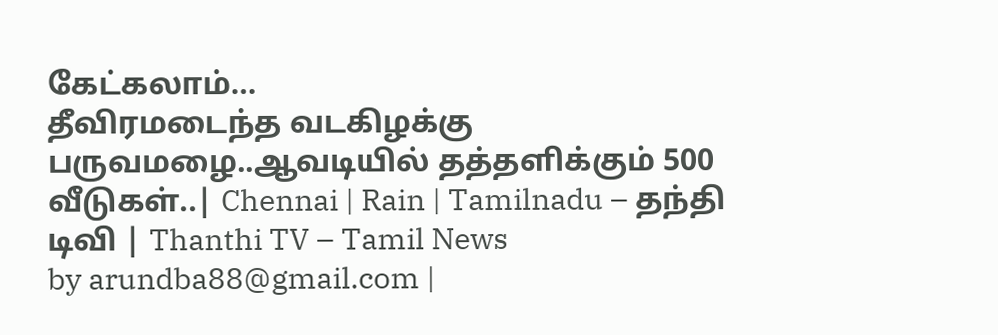கேட்கலாம்…
தீவிரமடைந்த வடகிழக்கு பருவமழை..ஆவடியில் தத்தளிக்கும் 500 வீடுகள்..| Chennai | Rain | Tamilnadu – தந்தி டிவி | Thanthi TV – Tamil News
by arundba88@gmail.com |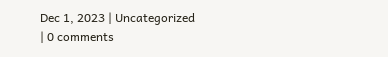Dec 1, 2023 | Uncategorized | 0 comments